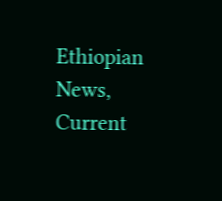Ethiopian News, Current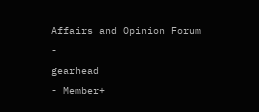Affairs and Opinion Forum
-
gearhead
- Member+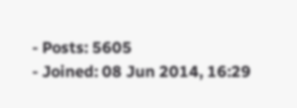- Posts: 5605
- Joined: 08 Jun 2014, 16:29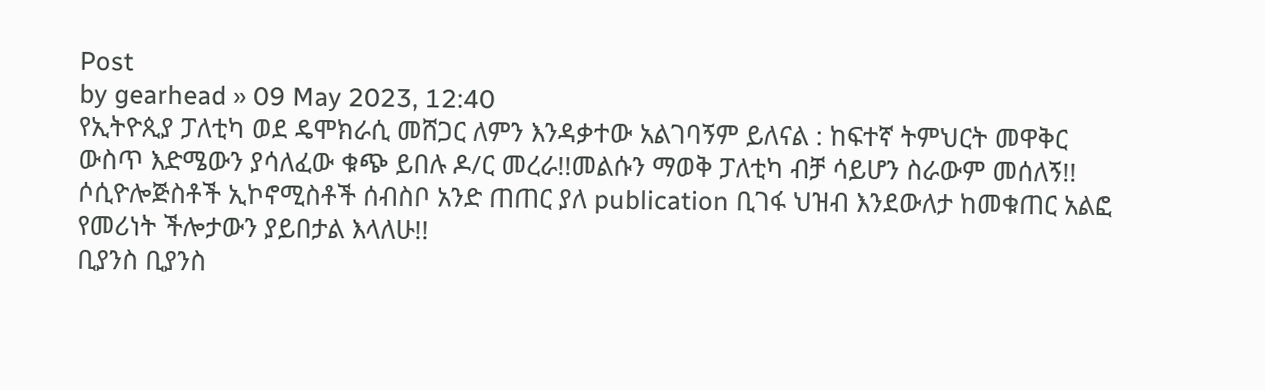Post
by gearhead » 09 May 2023, 12:40
የኢትዮጲያ ፓለቲካ ወደ ዴሞክራሲ መሸጋር ለምን እንዳቃተው አልገባኝም ይለናል : ከፍተኛ ትምህርት መዋቅር ውስጥ እድሜውን ያሳለፈው ቁጭ ይበሉ ዶ/ር መረራ!!መልሱን ማወቅ ፓለቲካ ብቻ ሳይሆን ስራውም መሰለኝ!!
ሶሲዮሎጅስቶች ኢኮኖሚስቶች ሰብስቦ አንድ ጠጠር ያለ publication ቢገፋ ህዝብ እንደውለታ ከመቁጠር አልፎ የመሪነት ችሎታውን ያይበታል እላለሁ!!
ቢያንስ ቢያንስ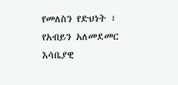የመለስን የድህነት ፣ የአብይን አለመደመር እሳቤያዊ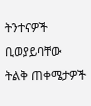ትንተናዎች ቢወያይባቸው ትልቅ ጠቀሜታዎች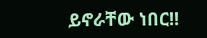ይኖራቸው ነበር!!